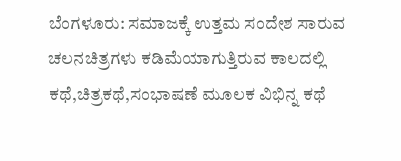ಬೆಂಗಳೂರು: ಸಮಾಜಕ್ಕೆ ಉತ್ತಮ ಸಂದೇಶ ಸಾರುವ ಚಲನಚಿತ್ರಗಳು ಕಡಿಮೆಯಾಗುತ್ತಿರುವ ಕಾಲದಲ್ಲಿ ಕಥೆ,ಚಿತ್ರಕಥೆ,ಸಂಭಾಷಣೆ ಮೂಲಕ ವಿಭಿನ್ನ ಕಥೆ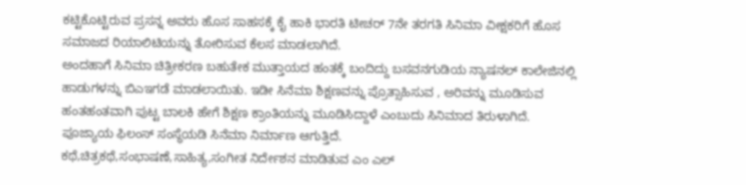ಕಟ್ಟಿಕೊಟ್ಟಿರುವ ಪ್ರಸನ್ನ ಅವರು ಹೊಸ ಸಾಹಸಕ್ಕೆ ಕೈ ಹಾಕಿ ಭಾರತಿ ಟೀಚರ್ 7ನೇ ತರಗತಿ ಸಿನಿಮಾ ವೀಕ್ಷಕರಿಗೆ ಹೊಸ ಸಮಾಜದ ರಿಯಾಲಿಟಿಯನ್ನು ತೋರಿಸುವ ಕೆಲಸ ಮಾಡಲಾಗಿದೆ.
ಅಂದಹಾಗೆ ಸಿನಿಮಾ ಚಿತ್ರೀಕರಣ ಬಹುತೇಕ ಮುತ್ತಾಯದ ಹಂತಕ್ಕೆ ಬಂದಿದ್ದು ಬಸವನಗುಡಿಯ ನ್ಯಾಷನಲ್ ಕಾಲೇಜಿನಲ್ಲಿ ಹಾಡುಗಳನ್ನು ಬಿಎಇಗಡೆ ಮಾಡಲಾಯಿತು. ಇಡೀ ಸಿನೆಮಾ ಶಿಕ್ಷಣವನ್ನು ಪ್ರೊತ್ಸಾಹಿಸುವ , ಅರಿವನ್ನು ಮೂಡಿಸುವ ಹಂತಹಂತವಾಗಿ ಪುಟ್ಟ ಬಾಲಕಿ ಹೇಗೆ ಶಿಕ್ಷಣ ಕ್ರಾಂತಿಯನ್ನು ಮೂಡಿಸಿದ್ದಾಳೆ ಎಂಬುದು ಸಿನಿಮಾದ ತಿರುಳಾಗಿದೆ. ಪೂಜ್ಯಾಯ ಫಿಲಂಸ್ ಸಂಸ್ಥೆಯಡಿ ಸಿನೆಮಾ ನಿರ್ಮಾಣ ಆಗುತ್ತಿದೆ.
ಕಥೆ,ಚಿತ್ರಕಥೆ,ಸಂಭಾಷಣೆ,ಸಾಹಿತ್ಯ,ಸಂಗೀತ ನಿರ್ದೇಶನ ಮಾಡಿತುವ ಎಂ ಎಲ್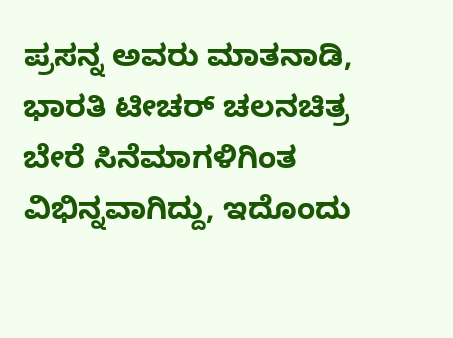ಪ್ರಸನ್ನ ಅವರು ಮಾತನಾಡಿ, ಭಾರತಿ ಟೀಚರ್ ಚಲನಚಿತ್ರ ಬೇರೆ ಸಿನೆಮಾಗಳಿಗಿಂತ ವಿಭಿನ್ನವಾಗಿದ್ದು, ಇದೊಂದು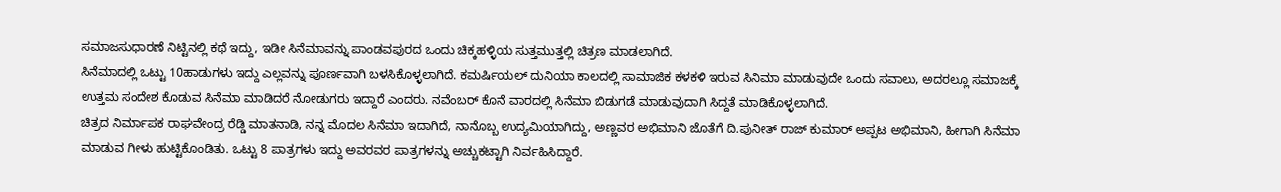ಸಮಾಜಸುಧಾರಣೆ ನಿಟ್ಟಿನಲ್ಲಿ ಕಥೆ ಇದ್ದು, ಇಡೀ ಸಿನೆಮಾವನ್ನು ಪಾಂಡವಪುರದ ಒಂದು ಚಿಕ್ಕಹಳ್ಳಿಯ ಸುತ್ತಮುತ್ತಲ್ಲಿ ಚಿತ್ರಣ ಮಾಡಲಾಗಿದೆ.
ಸಿನೆಮಾದಲ್ಲಿ ಒಟ್ಟು 10ಹಾಡುಗಳು ಇದ್ದು ಎಲ್ಲವನ್ನು ಪೂರ್ಣವಾಗಿ ಬಳಸಿಕೊಳ್ಳಲಾಗಿದೆ. ಕಮರ್ಷಿಯಲ್ ದುನಿಯಾ ಕಾಲದಲ್ಲಿ ಸಾಮಾಜಿಕ ಕಳಕಳಿ ಇರುವ ಸಿನಿಮಾ ಮಾಡುವುದೇ ಒಂದು ಸವಾಲು, ಅದರಲ್ಲೂ ಸಮಾಜಕ್ಕೆ ಉತ್ತಮ ಸಂದೇಶ ಕೊಡುವ ಸಿನೆಮಾ ಮಾಡಿದರೆ ನೋಡುಗರು ಇದ್ದಾರೆ ಎಂದರು. ನವೆಂಬರ್ ಕೊನೆ ವಾರದಲ್ಲಿ ಸಿನೆಮಾ ಬಿಡುಗಡೆ ಮಾಡುವುದಾಗಿ ಸಿದ್ದತೆ ಮಾಡಿಕೊಳ್ಳಲಾಗಿದೆ.
ಚಿತ್ರದ ನಿರ್ಮಾಪಕ ರಾಘವೇಂದ್ರ ರೆಡ್ಡಿ ಮಾತನಾಡಿ, ನನ್ನ ಮೊದಲ ಸಿನೆಮಾ ಇದಾಗಿದೆ, ನಾನೊಬ್ಬ ಉದ್ಯಮಿಯಾಗಿದ್ದು, ಅಣ್ಣವರ ಅಭಿಮಾನಿ ಜೊತೆಗೆ ದಿ.ಪುನೀತ್ ರಾಜ್ ಕುಮಾರ್ ಅಪ್ಪಟ ಅಭಿಮಾನಿ, ಹೀಗಾಗಿ ಸಿನೆಮಾ ಮಾಡುವ ಗೀಳು ಹುಟ್ಟಿಕೊಂಡಿತು. ಒಟ್ಟು 8 ಪಾತ್ರಗಳು ಇದ್ದು ಅವರವರ ಪಾತ್ರಗಳನ್ನು ಅಚ್ಚುಕಟ್ಟಾಗಿ ನಿರ್ವಹಿಸಿದ್ದಾರೆ.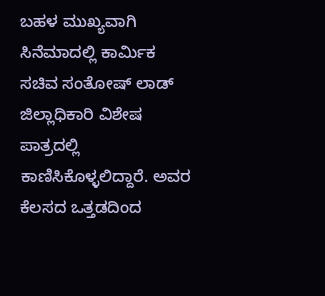ಬಹಳ ಮುಖ್ಯವಾಗಿ ಸಿನೆಮಾದಲ್ಲಿ ಕಾರ್ಮಿಕ ಸಚಿವ ಸಂತೋಷ್ ಲಾಡ್ ಜಿಲ್ಲಾಧಿಕಾರಿ ವಿಶೇಷ ಪಾತ್ರದಲ್ಲಿ ಕಾಣಿಸಿಕೊಳ್ಳಲಿದ್ದಾರೆ. ಅವರ ಕೆಲಸದ ಒತ್ತಡದಿಂದ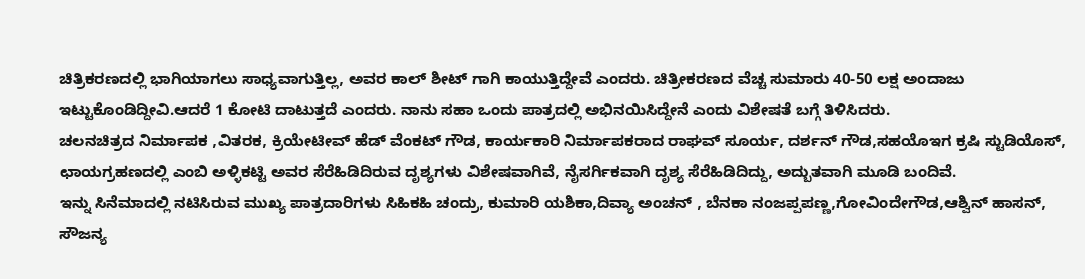ಚಿತ್ರಿಕರಣದಲ್ಲಿ ಭಾಗಿಯಾಗಲು ಸಾಧ್ಯವಾಗುತ್ತಿಲ್ಲ, ಅವರ ಕಾಲ್ ಶೀಟ್ ಗಾಗಿ ಕಾಯುತ್ತಿದ್ದೇವೆ ಎಂದರು. ಚಿತ್ರೀಕರಣದ ವೆಚ್ಚ ಸುಮಾರು 40-50 ಲಕ್ಷ ಅಂದಾಜು ಇಟ್ಟುಕೊಂಡಿದ್ದೀವಿ.ಆದರೆ 1 ಕೋಟಿ ದಾಟುತ್ತದೆ ಎಂದರು. ನಾನು ಸಹಾ ಒಂದು ಪಾತ್ರದಲ್ಲಿ ಅಭಿನಯಿಸಿದ್ದೇನೆ ಎಂದು ವಿಶೇಷತೆ ಬಗ್ಗೆ ತಿಳಿಸಿದರು.
ಚಲನಚಿತ್ರದ ನಿರ್ಮಾಪಕ ,ವಿತರಕ, ಕ್ರಿಯೇಟೀವ್ ಹೆಡ್ ವೆಂಕಟ್ ಗೌಡ, ಕಾರ್ಯಕಾರಿ ನಿರ್ಮಾಪಕರಾದ ರಾಘವ್ ಸೂರ್ಯ, ದರ್ಶನ್ ಗೌಡ,ಸಹಯೊಇಗ ಕ್ರಷಿ ಸ್ಟುಡಿಯೊಸ್, ಛಾಯಗ್ರಹಣದಲ್ಲಿ ಎಂಬಿ ಅಳ್ಳಿಕಟ್ಟಿ ಅವರ ಸೆರೆಹಿಡಿದಿರುವ ದೃಶ್ಯಗಳು ವಿಶೇಷವಾಗಿವೆ, ನೈಸರ್ಗಿಕವಾಗಿ ದೃಶ್ಯ ಸೆರೆಹಿಡಿದಿದ್ದು, ಅದ್ಬುತವಾಗಿ ಮೂಡಿ ಬಂದಿವೆ.
ಇನ್ನು ಸಿನೆಮಾದಲ್ಲಿ ನಟಿಸಿರುವ ಮುಖ್ಯ ಪಾತ್ರದಾರಿಗಳು ಸಿಹಿಕಹಿ ಚಂದ್ರು, ಕುಮಾರಿ ಯಶಿಕಾ,ದಿವ್ಯಾ ಅಂಚನ್ , ಬೆನಕಾ ನಂಜಪ್ಪಪಣ್ಣ,ಗೋವಿಂದೇಗೌಡ,ಆಶ್ವಿನ್ ಹಾಸನ್, ಸೌಜನ್ಯ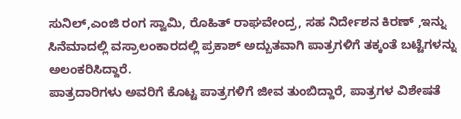ಸುನಿಲ್,ಎಂಜಿ ರಂಗ ಸ್ವಾಮಿ, ರೊಹಿತ್ ರಾಘವೇಂದ್ರ, ಸಹ ನಿರ್ದೇಶನ ಕಿರಣ್ ,ಇನ್ನು ಸಿನೆಮಾದಲ್ಲಿ ವಸ್ರಾಲಂಕಾರದಲ್ಲಿ ಪ್ರಕಾಶ್ ಅದ್ಬುತವಾಗಿ ಪಾತ್ರಗಳಿಗೆ ತಕ್ಕಂತೆ ಬಟ್ಟೆಗಳನ್ನು ಅಲಂಕರಿಸಿದ್ದಾರೆ.
ಪಾತ್ರದಾರಿಗಳು ಅವರಿಗೆ ಕೊಟ್ಟ ಪಾತ್ರಗಳಿಗೆ ಜೀವ ತುಂಬಿದ್ದಾರೆ, ಪಾತ್ರಗಳ ವಿಶೇಷತೆ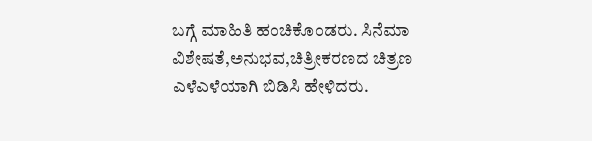ಬಗ್ಗೆ ಮಾಹಿತಿ ಹಂಚಿಕೊಂಡರು. ಸಿನೆಮಾ ವಿಶೇಷತೆ,ಅನುಭವ,ಚಿತ್ರೀಕರಣದ ಚಿತ್ರಣ ಎಳೆಎಳೆಯಾಗಿ ಬಿಡಿಸಿ ಹೇಳಿದರು.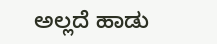ಅಲ್ಲದೆ ಹಾಡು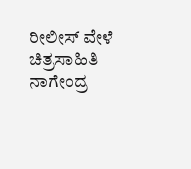ರೀಲೀಸ್ ವೇಳೆ ಚಿತ್ರಸಾಹಿತಿ ನಾಗೇಂದ್ರ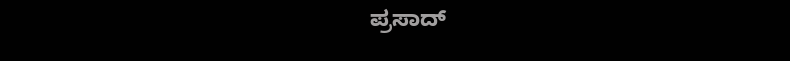ಪ್ರಸಾದ್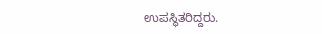ಉಪಸ್ಥಿತರಿದ್ದರು.